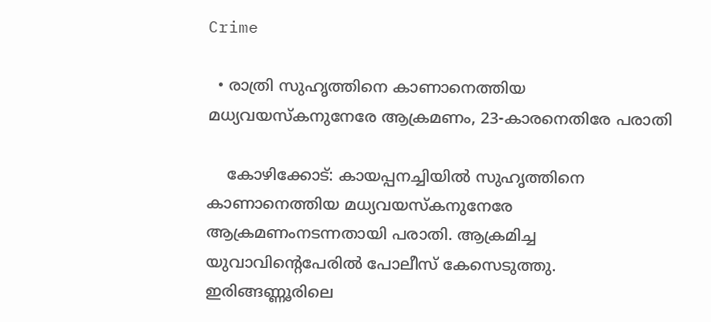Crime

  • രാത്രി സുഹൃത്തിനെ കാണാനെത്തിയ മധ്യവയസ്‌കനുനേരേ ആക്രമണം, 23-കാരനെതിരേ പരാതി

    കോഴിക്കോട്: കായപ്പനച്ചിയില്‍ സുഹൃത്തിനെ കാണാനെത്തിയ മധ്യവയസ്‌കനുനേരേ ആക്രമണംനടന്നതായി പരാതി. ആക്രമിച്ച യുവാവിന്റെപേരില്‍ പോലീസ് കേസെടുത്തു. ഇരിങ്ങണ്ണൂരിലെ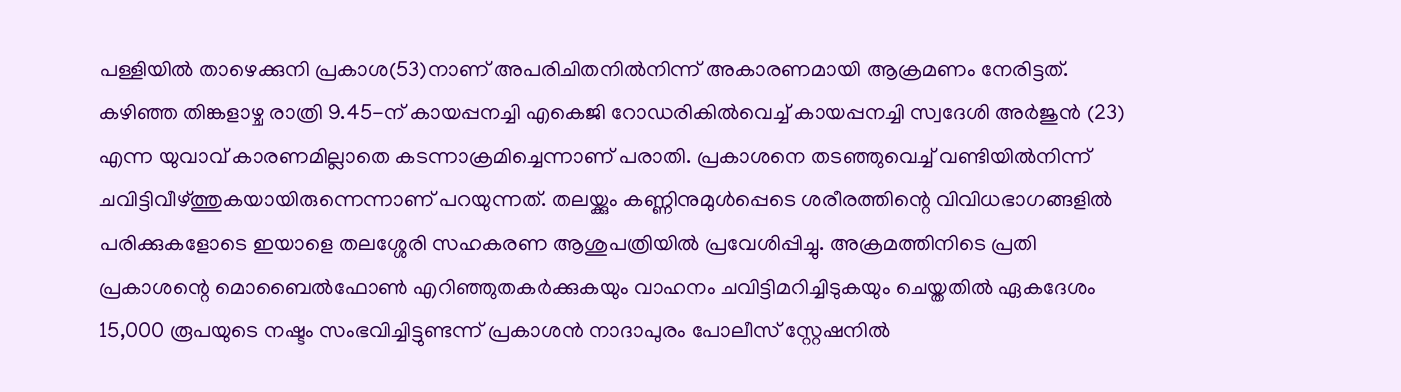പള്ളിയില്‍ താഴെക്കുനി പ്രകാശ(53)നാണ് അപരിചിതനില്‍നിന്ന് അകാരണമായി ആക്രമണം നേരിട്ടത്. കഴിഞ്ഞ തിങ്കളാഴ്ച രാത്രി 9.45-ന് കായപ്പനച്ചി എകെജി റോഡരികില്‍വെച്ച് കായപ്പനച്ചി സ്വദേശി അര്‍ജുന്‍ (23) എന്ന യുവാവ് കാരണമില്ലാതെ കടന്നാക്രമിച്ചെന്നാണ് പരാതി. പ്രകാശനെ തടഞ്ഞുവെച്ച് വണ്ടിയില്‍നിന്ന് ചവിട്ടിവീഴ്ത്തുകയായിരുന്നെന്നാണ് പറയുന്നത്. തലയ്ക്കും കണ്ണിനുമുള്‍പ്പെടെ ശരീരത്തിന്റെ വിവിധഭാഗങ്ങളില്‍ പരിക്കുകളോടെ ഇയാളെ തലശ്ശേരി സഹകരണ ആശുപത്രിയില്‍ പ്രവേശിപ്പിച്ചു. അക്രമത്തിനിടെ പ്രതി പ്രകാശന്റെ മൊബൈല്‍ഫോണ്‍ എറിഞ്ഞുതകര്‍ക്കുകയും വാഹനം ചവിട്ടിമറിച്ചിടുകയും ചെയ്തതില്‍ ഏകദേശം 15,000 രൂപയുടെ നഷ്ടം സംഭവിച്ചിട്ടുണ്ടന്ന് പ്രകാശന്‍ നാദാപുരം പോലീസ് സ്റ്റേഷനില്‍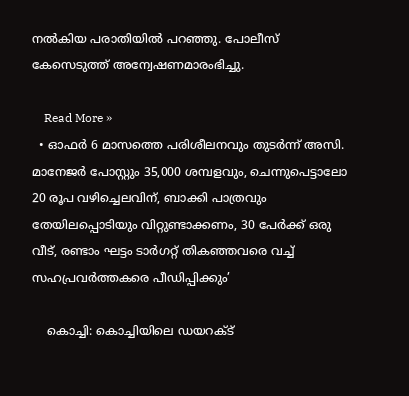നല്‍കിയ പരാതിയില്‍ പറഞ്ഞു. പോലീസ് കേസെടുത്ത് അന്വേഷണമാരംഭിച്ചു.

    Read More »
  • ഓഫർ 6 മാസത്തെ പരിശീലനവും തുടർന്ന് അസി. മാനേജർ പോസ്റ്റും 35,000 ശമ്പളവും, ചെന്നുപെട്ടാലോ 20 രൂപ വഴിച്ചെലവിന്, ബാക്കി പാത്രവും തേയിലപ്പൊടിയും വിറ്റുണ്ടാക്കണം, 30 പേർക്ക് ഒരു വീട്, രണ്ടാം ഘട്ടം ടാർഗറ്റ് തികഞ്ഞവരെ വച്ച് സഹപ്രവർത്തകരെ പീഡിപ്പിക്കും’

    കൊച്ചി: കൊച്ചിയിലെ ഡയറക്ട്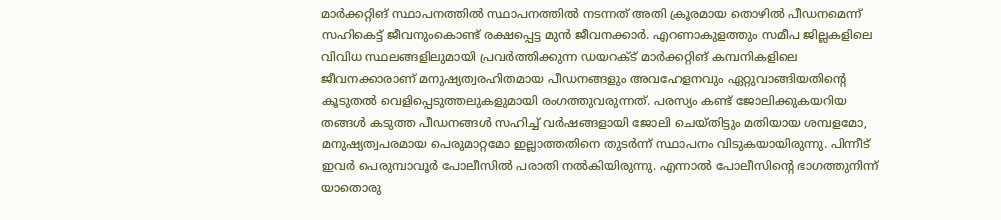മാർക്കറ്റിങ് സ്ഥാപനത്തിൽ സ്ഥാപനത്തിൽ നടന്നത് അതി ക്രൂരമായ തൊഴിൽ പീഡനമെന്ന് സഹികെട്ട് ജീവനുംകൊണ്ട് രക്ഷപ്പെട്ട മുൻ ജീവനക്കാർ. എറണാകുളത്തും സമീപ ജില്ലകളിലെ വിവിധ സ്ഥലങ്ങളിലുമായി പ്രവർത്തിക്കുന്ന ഡയറക്ട് മാർക്കറ്റിങ് കമ്പനികളിലെ ജീവനക്കാരാണ് മനുഷ്യത്വരഹിതമായ പീഡനങ്ങളും അവഹേളനവും ഏറ്റുവാങ്ങിയതിന്റെ കൂടുതൽ വെളിപ്പെടുത്തലുകളുമായി രംഗത്തുവരുന്നത്. പരസ്യം കണ്ട് ജോലിക്കുകയറിയ തങ്ങൾ കടുത്ത പീഡനങ്ങൾ സഹിച്ച് വർഷങ്ങളായി ജോലി ചെയ്തിട്ടും മതിയായ ശമ്പളമോ, മനുഷ്യത്വപരമായ പെരുമാറ്റമോ ഇല്ലാത്തതിനെ തുടർന്ന് സ്ഥാപനം വിടുകയായിരുന്നു. പിന്നീട് ഇവർ പെരുമ്പാവൂർ പോലീസിൽ പരാതി നൽകിയിരുന്നു. എന്നാൽ പോലീസിന്റെ ഭാഗത്തുനിന്ന് യാതൊരു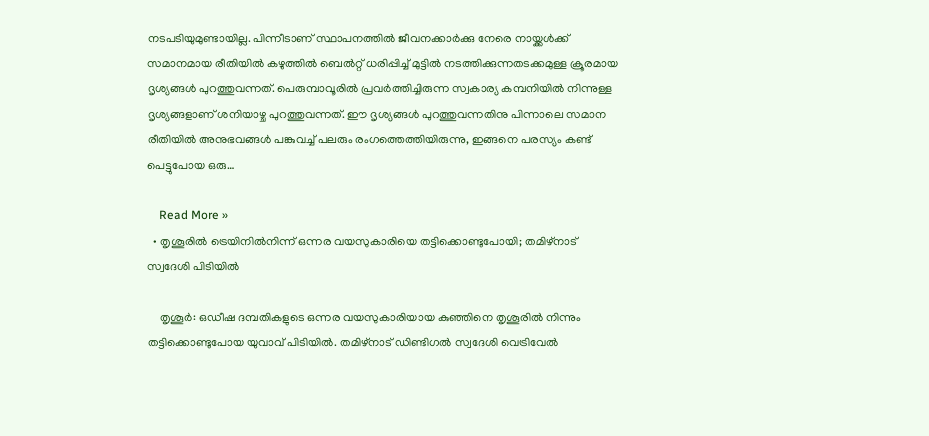നടപടിയുമുണ്ടായില്ല. പിന്നീടാണ് സ്ഥാപനത്തിൽ ജീവനക്കാർക്കു നേരെ നായ്ക്കൾക്ക് സമാനമായ രീതിയിൽ കഴുത്തിൽ ബെൽറ്റ് ധരിപ്പിച്ച് മുട്ടിൽ നടത്തിക്കുന്നതടക്കമുള്ള ക്രൂരമായ ദൃശ്യങ്ങൾ പുറത്തുവന്നത്. പെരുമ്പാവൂരിൽ പ്രവർത്തിച്ചിരുന്ന സ്വകാര്യ കമ്പനിയിൽ നിന്നുള്ള ദൃശ്യങ്ങളാണ് ശനിയാഴ്ച പുറത്തുവന്നത്. ഈ ദൃശ്യങ്ങൾ പുറത്തുവന്നതിനു പിന്നാലെ സമാന രീതിയിൽ അനുഭവങ്ങൾ പങ്കുവച്ച് പലരും രംഗത്തെത്തിയിരുന്നു, ഇങ്ങനെ പരസ്യം കണ്ട് പെട്ടുപോയ ഒരു…

    Read More »
  • തൃശൂരില്‍ ട്രെയിനില്‍നിന്ന് ഒന്നര വയസുകാരിയെ തട്ടിക്കൊണ്ടുപോയി; തമിഴ്നാട് സ്വദേശി പിടിയില്‍

    തൃശൂര്‍: ഒഡീഷ ദമ്പതികളുടെ ഒന്നര വയസുകാരിയായ കുഞ്ഞിനെ തൃശൂരില്‍ നിന്നും തട്ടിക്കൊണ്ടുപോയ യുവാവ് പിടിയില്‍. തമിഴ്നാട് ഡിണ്ടിഗല്‍ സ്വദേശി വെട്രിവേല്‍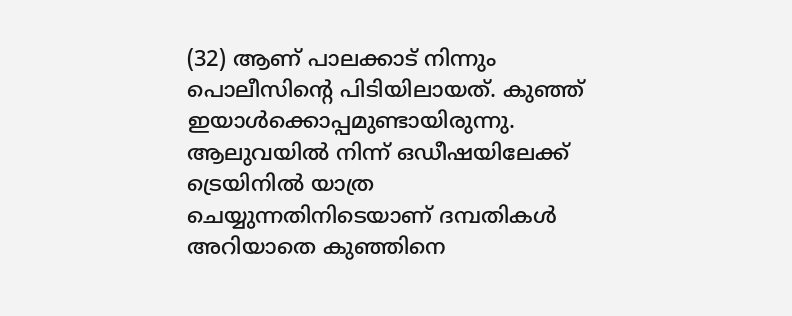(32) ആണ് പാലക്കാട് നിന്നും പൊലീസിന്റെ പിടിയിലായത്. കുഞ്ഞ് ഇയാള്‍ക്കൊപ്പമുണ്ടായിരുന്നു. ആലുവയില്‍ നിന്ന് ഒഡീഷയിലേക്ക് ട്രെയിനില്‍ യാത്ര ചെയ്യുന്നതിനിടെയാണ് ദമ്പതികള്‍ അറിയാതെ കുഞ്ഞിനെ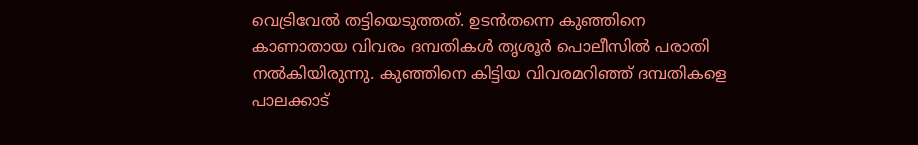വെട്രിവേല്‍ തട്ടിയെടുത്തത്. ഉടന്‍തന്നെ കുഞ്ഞിനെ കാണാതായ വിവരം ദമ്പതികള്‍ തൃശൂര്‍ പൊലീസില്‍ പരാതി നല്‍കിയിരുന്നു. കുഞ്ഞിനെ കിട്ടിയ വിവരമറിഞ്ഞ് ദമ്പതികളെ പാലക്കാട്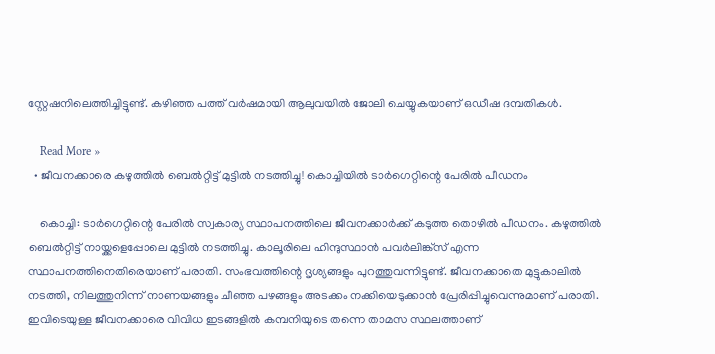സ്റ്റേഷനിലെത്തിച്ചിട്ടുണ്ട്. കഴിഞ്ഞ പത്ത് വര്‍ഷമായി ആലുവയില്‍ ജോലി ചെയ്യുകയാണ് ഒഡീഷ ദമ്പതികള്‍.

    Read More »
  • ജീവനക്കാരെ കഴുത്തില്‍ ബെല്‍റ്റിട്ട് മുട്ടില്‍ നടത്തിച്ചു! കൊച്ചിയില്‍ ടാര്‍ഗെറ്റിന്റെ പേരില്‍ പീഡനം

    കൊച്ചി: ടാര്‍ഗെറ്റിന്റെ പേരില്‍ സ്വകാര്യ സ്ഥാപനത്തിലെ ജീവനക്കാര്‍ക്ക് കടുത്ത തൊഴില്‍ പീഡനം. കഴുത്തില്‍ ബെല്‍റ്റിട്ട് നായ്ക്കളെപ്പോലെ മുട്ടില്‍ നടത്തിച്ചു. കാലൂരിലെ ഹിന്ദുസ്ഥാന്‍ പവര്‍ലിങ്ക്സ് എന്ന സ്ഥാപനത്തിനെതിരെയാണ് പരാതി. സംഭവത്തിന്റെ ദൃശ്യങ്ങളും പുറത്തുവന്നിട്ടുണ്ട്. ജീവനക്കാതെ മുട്ടുകാലില്‍ നടത്തി, നിലത്തുനിന്ന് നാണയങ്ങളും ചീഞ്ഞ പഴങ്ങളും അടക്കം നക്കിയെടുക്കാന്‍ പ്രേരിപ്പിച്ചുവെന്നുമാണ് പരാതി. ഇവിടെയുള്ള ജീവനക്കാരെ വിവിധ ഇടങ്ങളില്‍ കമ്പനിയുടെ തന്നെ താമസ സ്ഥലത്താണ്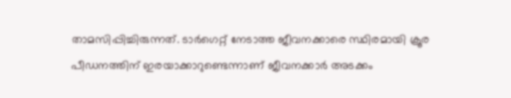താമസിപ്പിച്ചിരുന്നത്. ടാര്‍ഗെറ്റ് നേടാത്ത ജീവനക്കാരെ സ്ഥിരമായി ക്രൂര പീഡനത്തിന് ഇരയാക്കാറുണ്ടെന്നാണ് ജീവനക്കാര്‍ അടക്കം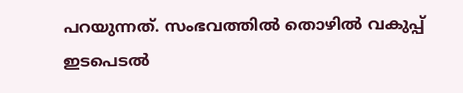പറയുന്നത്. സംഭവത്തില്‍ തൊഴില്‍ വകുപ്പ് ഇടപെടല്‍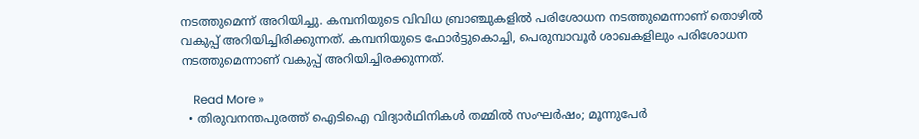നടത്തുമെന്ന് അറിയിച്ചു. കമ്പനിയുടെ വിവിധ ബ്രാഞ്ചുകളില്‍ പരിശോധന നടത്തുമെന്നാണ് തൊഴില്‍ വകുപ്പ് അറിയിച്ചിരിക്കുന്നത്. കമ്പനിയുടെ ഫോര്‍ട്ടുകൊച്ചി, പെരുമ്പാവൂര്‍ ശാഖകളിലും പരിശോധന നടത്തുമെന്നാണ് വകുപ്പ് അറിയിച്ചിരക്കുന്നത്.

    Read More »
  • തിരുവനന്തപുരത്ത് ഐടിഐ വിദ്യാര്‍ഥിനികള്‍ തമ്മില്‍ സംഘര്‍ഷം; മൂന്നുപേര്‍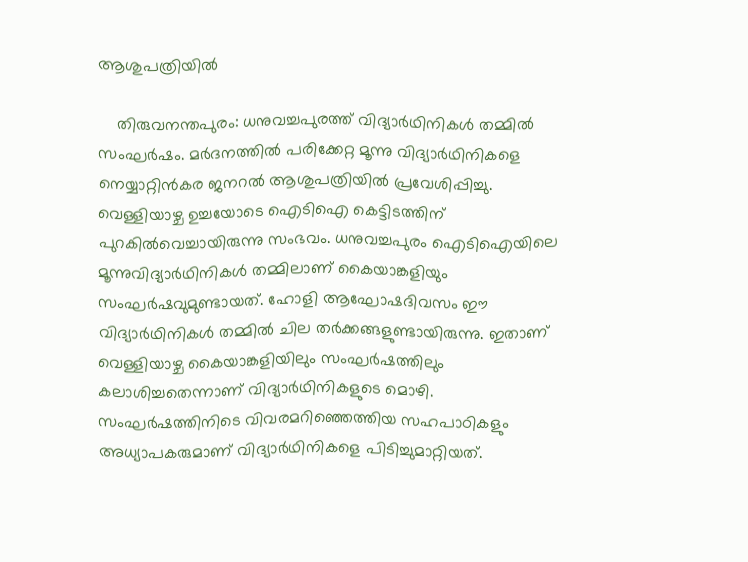ആശുപത്രിയില്‍

    തിരുവനന്തപുരം: ധനുവച്ചപുരത്ത് വിദ്യാര്‍ഥിനികള്‍ തമ്മില്‍ സംഘര്‍ഷം. മര്‍ദനത്തില്‍ പരിക്കേറ്റ മൂന്നു വിദ്യാര്‍ഥിനികളെ നെയ്യാറ്റിന്‍കര ജനറല്‍ ആശുപത്രിയില്‍ പ്രവേശിപ്പിച്ചു. വെള്ളിയാഴ്ച ഉച്ചയോടെ ഐടിഐ കെട്ടിടത്തിന് പുറകില്‍വെച്ചായിരുന്നു സംഭവം. ധനുവച്ചപുരം ഐടിഐയിലെ മൂന്നുവിദ്യാര്‍ഥിനികള്‍ തമ്മിലാണ് കൈയാങ്കളിയും സംഘര്‍ഷവുമുണ്ടായത്. ഹോളി ആഘോഷദിവസം ഈ വിദ്യാര്‍ഥിനികള്‍ തമ്മില്‍ ചില തര്‍ക്കങ്ങളുണ്ടായിരുന്നു. ഇതാണ് വെള്ളിയാഴ്ച കൈയാങ്കളിയിലും സംഘര്‍ഷത്തിലും കലാശിച്ചതെന്നാണ് വിദ്യാര്‍ഥിനികളുടെ മൊഴി. സംഘര്‍ഷത്തിനിടെ വിവരമറിഞ്ഞെത്തിയ സഹപാഠികളും അധ്യാപകരുമാണ് വിദ്യാര്‍ഥിനികളെ പിടിച്ചുമാറ്റിയത്.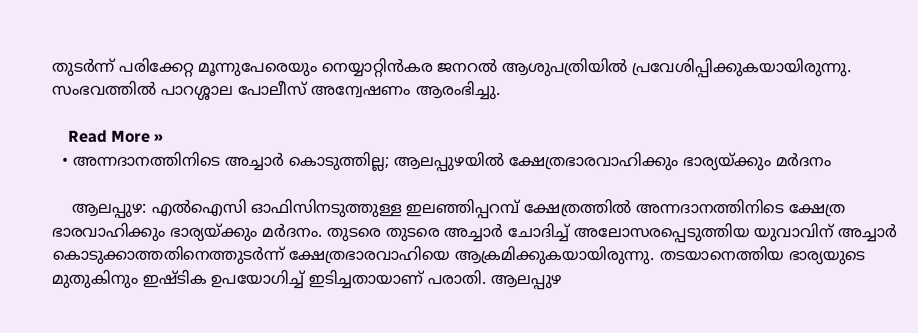തുടര്‍ന്ന് പരിക്കേറ്റ മൂന്നുപേരെയും നെയ്യാറ്റിന്‍കര ജനറല്‍ ആശുപത്രിയില്‍ പ്രവേശിപ്പിക്കുകയായിരുന്നു. സംഭവത്തില്‍ പാറശ്ശാല പോലീസ് അന്വേഷണം ആരംഭിച്ചു.

    Read More »
  • അന്നദാനത്തിനിടെ അച്ചാര്‍ കൊടുത്തില്ല; ആലപ്പുഴയില്‍ ക്ഷേത്രഭാരവാഹിക്കും ഭാര്യയ്ക്കും മര്‍ദനം

    ആലപ്പുഴ: എല്‍ഐസി ഓഫിസിനടുത്തുള്ള ഇലഞ്ഞിപ്പറമ്പ് ക്ഷേത്രത്തില്‍ അന്നദാനത്തിനിടെ ക്ഷേത്ര ഭാരവാഹിക്കും ഭാര്യയ്ക്കും മര്‍ദനം. തുടരെ തുടരെ അച്ചാര്‍ ചോദിച്ച് അലോസരപ്പെടുത്തിയ യുവാവിന് അച്ചാര്‍ കൊടുക്കാത്തതിനെത്തുടര്‍ന്ന് ക്ഷേത്രഭാരവാഹിയെ ആക്രമിക്കുകയായിരുന്നു. തടയാനെത്തിയ ഭാര്യയുടെ മുതുകിനും ഇഷ്ടിക ഉപയോഗിച്ച് ഇടിച്ചതായാണ് പരാതി. ആലപ്പുഴ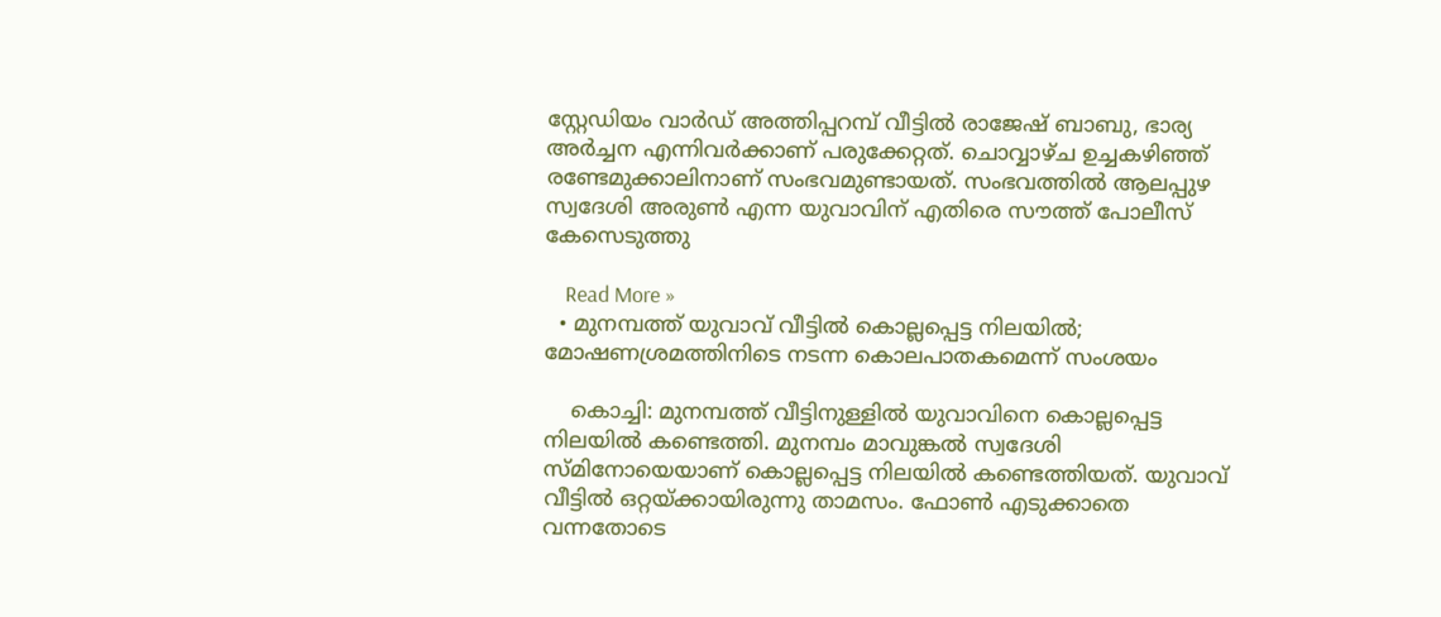സ്റ്റേഡിയം വാര്‍ഡ് അത്തിപ്പറമ്പ് വീട്ടില്‍ രാജേഷ് ബാബു, ഭാര്യ അര്‍ച്ചന എന്നിവര്‍ക്കാണ് പരുക്കേറ്റത്. ചൊവ്വാഴ്ച ഉച്ചകഴിഞ്ഞ് രണ്ടേമുക്കാലിനാണ് സംഭവമുണ്ടായത്. സംഭവത്തില്‍ ആലപ്പുഴ സ്വദേശി അരുണ്‍ എന്ന യുവാവിന് എതിരെ സൗത്ത് പോലീസ് കേസെടുത്തു

    Read More »
  • മുനമ്പത്ത് യുവാവ് വീട്ടില്‍ കൊല്ലപ്പെട്ട നിലയില്‍; മോഷണശ്രമത്തിനിടെ നടന്ന കൊലപാതകമെന്ന് സംശയം

    കൊച്ചി: മുനമ്പത്ത് വീട്ടിനുള്ളില്‍ യുവാവിനെ കൊല്ലപ്പെട്ട നിലയില്‍ കണ്ടെത്തി. മുനമ്പം മാവുങ്കല്‍ സ്വദേശി സ്മിനോയെയാണ് കൊല്ലപ്പെട്ട നിലയില്‍ കണ്ടെത്തിയത്. യുവാവ് വീട്ടില്‍ ഒറ്റയ്ക്കായിരുന്നു താമസം. ഫോണ്‍ എടുക്കാതെ വന്നതോടെ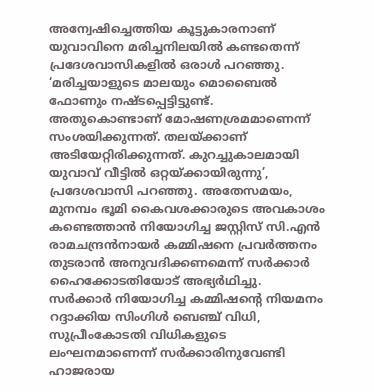അന്വേഷിച്ചെത്തിയ കൂട്ടുകാരനാണ് യുവാവിനെ മരിച്ചനിലയില്‍ കണ്ടതെന്ന് പ്രദേശവാസികളില്‍ ഒരാള്‍ പറഞ്ഞു. ‘മരിച്ചയാളുടെ മാലയും മൊബൈല്‍ ഫോണും നഷ്ടപ്പെട്ടിട്ടുണ്ട്. അതുകൊണ്ടാണ് മോഷണശ്രമമാണെന്ന് സംശയിക്കുന്നത്. തലയ്ക്കാണ് അടിയേറ്റിരിക്കുന്നത്. കുറച്ചുകാലമായി യുവാവ് വീട്ടില്‍ ഒറ്റയ്ക്കായിരുന്നു’, പ്രദേശവാസി പറഞ്ഞു. അതേസമയം, മുനമ്പം ഭൂമി കൈവശക്കാരുടെ അവകാശം കണ്ടെത്താന്‍ നിയോഗിച്ച ജസ്റ്റിസ് സി.എന്‍ രാമചന്ദ്രന്‍നായര്‍ കമ്മിഷനെ പ്രവര്‍ത്തനം തുടരാന്‍ അനുവദിക്കണമെന്ന് സര്‍ക്കാര്‍ ഹൈക്കോടതിയോട് അഭ്യര്‍ഥിച്ചു. സര്‍ക്കാര്‍ നിയോഗിച്ച കമ്മിഷന്റെ നിയമനം റദ്ദാക്കിയ സിംഗിള്‍ ബെഞ്ച് വിധി, സുപ്രീംകോടതി വിധികളുടെ ലംഘനമാണെന്ന് സര്‍ക്കാരിനുവേണ്ടി ഹാജരായ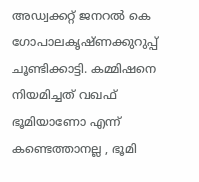അഡ്വക്കറ്റ് ജനറല്‍ കെ ഗോപാലകൃഷ്ണക്കുറുപ്പ് ചൂണ്ടിക്കാട്ടി. കമ്മിഷനെ നിയമിച്ചത് വഖഫ് ഭൂമിയാണോ എന്ന് കണ്ടെത്താനല്ല , ഭൂമി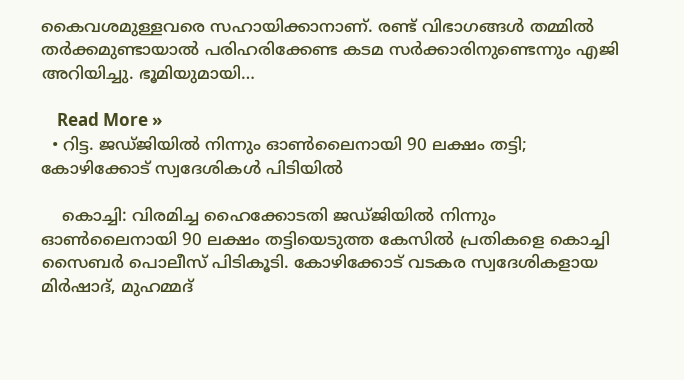കൈവശമുള്ളവരെ സഹായിക്കാനാണ്. രണ്ട് വിഭാഗങ്ങള്‍ തമ്മില്‍ തര്‍ക്കമുണ്ടായാല്‍ പരിഹരിക്കേണ്ട കടമ സര്‍ക്കാരിനുണ്ടെന്നും എജി അറിയിച്ചു. ഭൂമിയുമായി…

    Read More »
  • റിട്ട. ജഡ്ജിയില്‍ നിന്നും ഓണ്‍ലൈനായി 90 ലക്ഷം തട്ടി; കോഴിക്കോട് സ്വദേശികള്‍ പിടിയില്‍

    കൊച്ചി: വിരമിച്ച ഹൈക്കോടതി ജഡ്ജിയില്‍ നിന്നും ഓണ്‍ലൈനായി 90 ലക്ഷം തട്ടിയെടുത്ത കേസില്‍ പ്രതികളെ കൊച്ചി സൈബര്‍ പൊലീസ് പിടികൂടി. കോഴിക്കോട് വടകര സ്വദേശികളായ മിര്‍ഷാദ്, മുഹമ്മദ്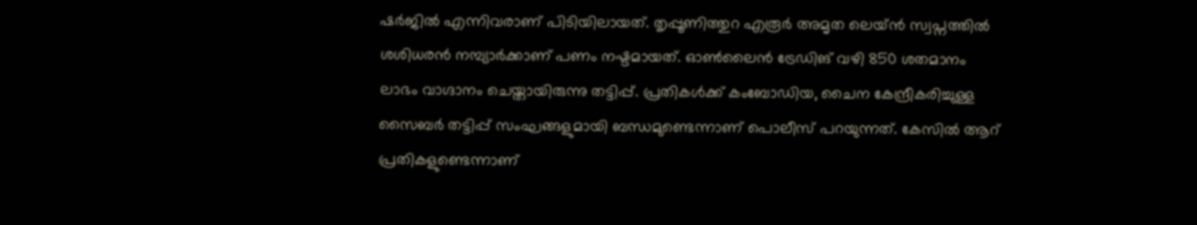ഷര്‍ജില്‍ എന്നിവരാണ് പിടിയിലായത്. തൃപ്പൂണിത്തുറ എരൂര്‍ അമൃത ലെയ്ന്‍ സ്വപ്നത്തില്‍ ശശിധരന്‍ നമ്പ്യാര്‍ക്കാണ് പണം നഷ്ടമായത്. ഓണ്‍ലൈന്‍ ട്രേഡിങ് വഴി 850 ശതമാനം ലാഭം വാഗ്ദാനം ചെയ്തായിരുന്നു തട്ടിപ്പ്. പ്രതികള്‍ക്ക് കംബോഡിയ, ചൈന കേന്ദ്രീകരിച്ചുള്ള സൈബര്‍ തട്ടിപ്പ് സംഘങ്ങളുമായി ബന്ധമുണ്ടെന്നാണ് പൊലീസ് പറയുന്നത്. കേസില്‍ ആറ് പ്രതികളുണ്ടെന്നാണ്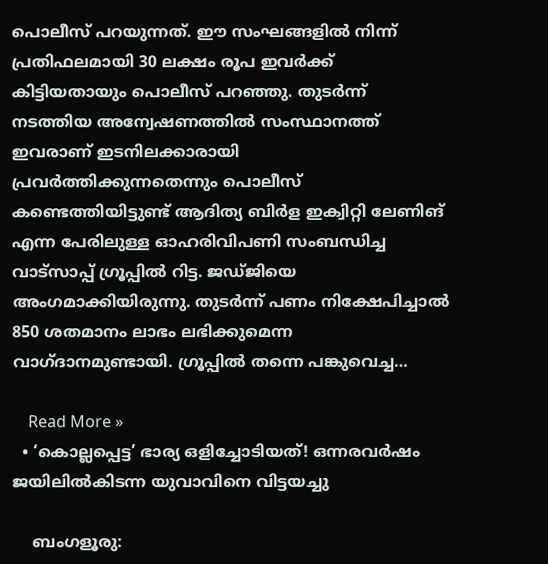പൊലീസ് പറയുന്നത്. ഈ സംഘങ്ങളില്‍ നിന്ന് പ്രതിഫലമായി 30 ലക്ഷം രൂപ ഇവര്‍ക്ക് കിട്ടിയതായും പൊലീസ് പറഞ്ഞു. തുടര്‍ന്ന് നടത്തിയ അന്വേഷണത്തില്‍ സംസ്ഥാനത്ത് ഇവരാണ് ഇടനിലക്കാരായി പ്രവര്‍ത്തിക്കുന്നതെന്നും പൊലീസ് കണ്ടെത്തിയിട്ടുണ്ട് ആദിത്യ ബിര്‍ള ഇക്വിറ്റി ലേണിങ് എന്ന പേരിലുള്ള ഓഹരിവിപണി സംബന്ധിച്ച വാട്സാപ്പ് ഗ്രൂപ്പില്‍ റിട്ട. ജഡ്ജിയെ അംഗമാക്കിയിരുന്നു. തുടര്‍ന്ന് പണം നിക്ഷേപിച്ചാല്‍ 850 ശതമാനം ലാഭം ലഭിക്കുമെന്ന വാഗ്ദാനമുണ്ടായി. ഗ്രൂപ്പില്‍ തന്നെ പങ്കുവെച്ച…

    Read More »
  • ‘കൊല്ലപ്പെട്ട’ ഭാര്യ ഒളിച്ചോടിയത്! ഒന്നരവര്‍ഷം ജയിലില്‍കിടന്ന യുവാവിനെ വിട്ടയച്ചു

    ബംഗളൂരു: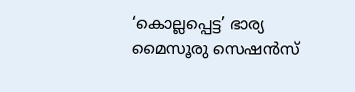‘കൊല്ലപ്പെട്ട’ ഭാര്യ മൈസൂരു സെഷന്‍സ്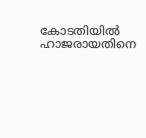കോടതിയില്‍ ഹാജരായതിനെ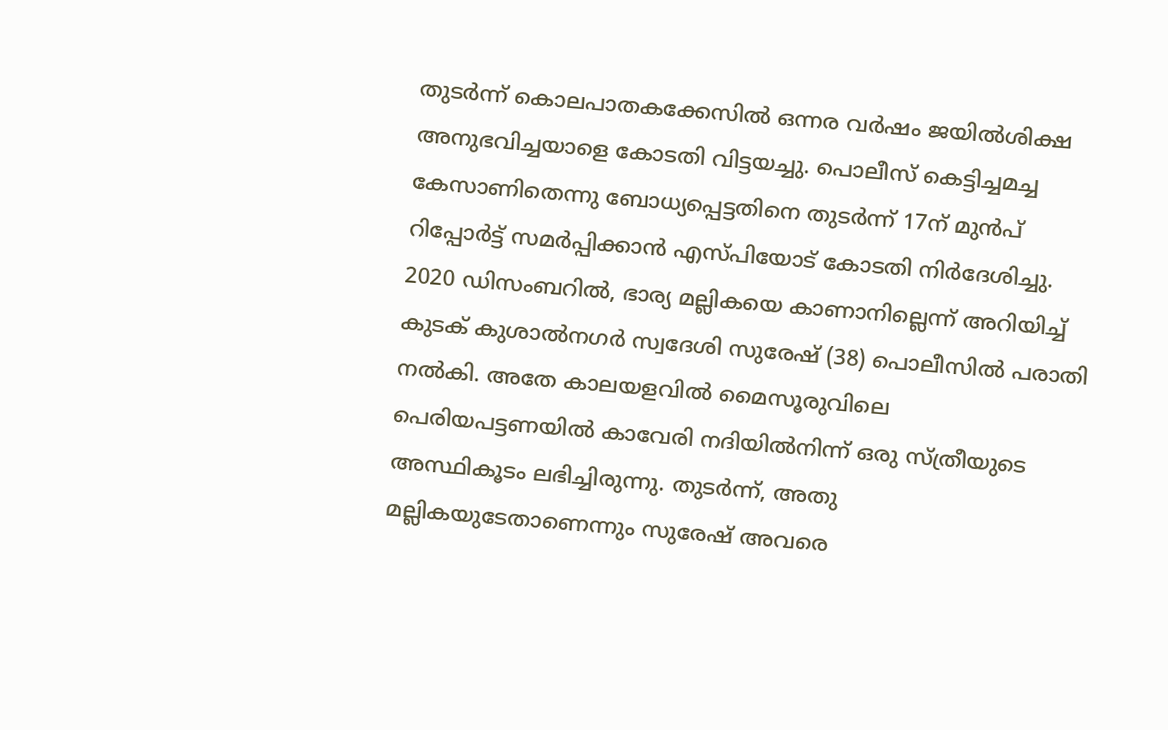തുടര്‍ന്ന് കൊലപാതകക്കേസില്‍ ഒന്നര വര്‍ഷം ജയില്‍ശിക്ഷ അനുഭവിച്ചയാളെ കോടതി വിട്ടയച്ചു. പൊലീസ് കെട്ടിച്ചമച്ച കേസാണിതെന്നു ബോധ്യപ്പെട്ടതിനെ തുടര്‍ന്ന് 17ന് മുന്‍പ് റിപ്പോര്‍ട്ട് സമര്‍പ്പിക്കാന്‍ എസ്പിയോട് കോടതി നിര്‍ദേശിച്ചു. 2020 ഡിസംബറില്‍, ഭാര്യ മല്ലികയെ കാണാനില്ലെന്ന് അറിയിച്ച് കുടക് കുശാല്‍നഗര്‍ സ്വദേശി സുരേഷ് (38) പൊലീസില്‍ പരാതി നല്‍കി. അതേ കാലയളവില്‍ മൈസൂരുവിലെ പെരിയപട്ടണയില്‍ കാവേരി നദിയില്‍നിന്ന് ഒരു സ്ത്രീയുടെ അസ്ഥികൂടം ലഭിച്ചിരുന്നു. തുടര്‍ന്ന്, അതു മല്ലികയുടേതാണെന്നും സുരേഷ് അവരെ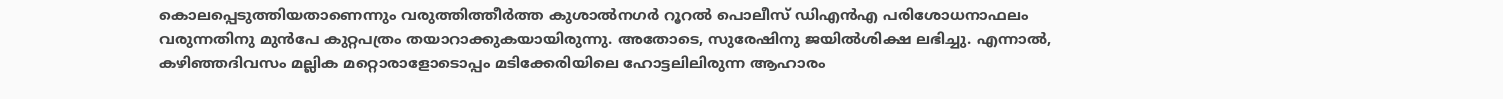കൊലപ്പെടുത്തിയതാണെന്നും വരുത്തിത്തീര്‍ത്ത കുശാല്‍നഗര്‍ റൂറല്‍ പൊലീസ് ഡിഎന്‍എ പരിശോധനാഫലം വരുന്നതിനു മുന്‍പേ കുറ്റപത്രം തയാറാക്കുകയായിരുന്നു. അതോടെ, സുരേഷിനു ജയില്‍ശിക്ഷ ലഭിച്ചു. എന്നാല്‍, കഴിഞ്ഞദിവസം മല്ലിക മറ്റൊരാളോടൊപ്പം മടിക്കേരിയിലെ ഹോട്ടലിലിരുന്ന ആഹാരം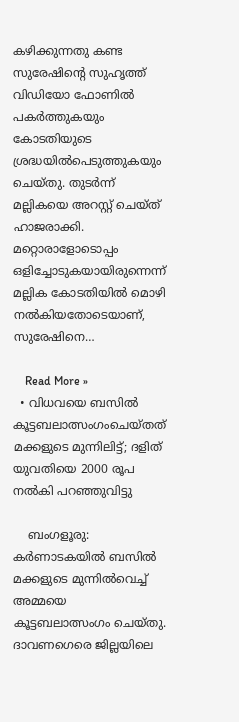കഴിക്കുന്നതു കണ്ട സുരേഷിന്റെ സുഹൃത്ത് വിഡിയോ ഫോണില്‍ പകര്‍ത്തുകയും കോടതിയുടെ ശ്രദ്ധയില്‍പെടുത്തുകയും ചെയ്തു. തുടര്‍ന്ന് മല്ലികയെ അറസ്റ്റ് ചെയ്ത് ഹാജരാക്കി. മറ്റൊരാളോടൊപ്പം ഒളിച്ചോടുകയായിരുന്നെന്ന് മല്ലിക കോടതിയില്‍ മൊഴി നല്‍കിയതോടെയാണ്, സുരേഷിനെ…

    Read More »
  • വിധവയെ ബസില്‍ കൂട്ടബലാത്സംഗംചെയ്തത് മക്കളുടെ മുന്നിലിട്ട്; ദളിത് യുവതിയെ 2000 രൂപ നല്‍കി പറഞ്ഞുവിട്ടു

    ബംഗളൂരു: കര്‍ണാടകയില്‍ ബസില്‍ മക്കളുടെ മുന്നില്‍വെച്ച് അമ്മയെ കൂട്ടബലാത്സംഗം ചെയ്തു. ദാവണഗെരെ ജില്ലയിലെ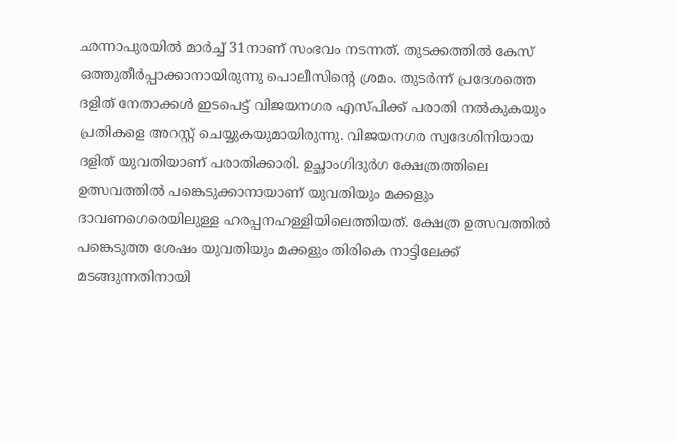ഛന്നാപുരയില്‍ മാര്‍ച്ച് 31നാണ് സംഭവം നടന്നത്. തുടക്കത്തില്‍ കേസ് ഒത്തുതീര്‍പ്പാക്കാനായിരുന്നു പൊലീസിന്റെ ശ്രമം. തുടര്‍ന്ന് പ്രദേശത്തെ ദളിത് നേതാക്കള്‍ ഇടപെട്ട് വിജയനഗര എസ്പിക്ക് പരാതി നല്‍കുകയും പ്രതികളെ അറസ്റ്റ് ചെയ്യുകയുമായിരുന്നു. വിജയനഗര സ്വദേശിനിയായ ദളിത് യുവതിയാണ് പരാതിക്കാരി. ഉച്ഛാംഗിദുര്‍ഗ ക്ഷേത്രത്തിലെ ഉത്സവത്തില്‍ പങ്കെടുക്കാനായാണ് യുവതിയും മക്കളും ദാവണഗെരെയിലുള്ള ഹരപ്പനഹള്ളിയിലെത്തിയത്. ക്ഷേത്ര ഉത്സവത്തില്‍ പങ്കെടുത്ത ശേഷം യുവതിയും മക്കളും തിരികെ നാട്ടിലേക്ക് മടങ്ങുന്നതിനായി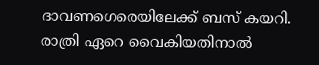ദാവണഗെരെയിലേക്ക് ബസ് കയറി. രാത്രി ഏറെ വൈകിയതിനാല്‍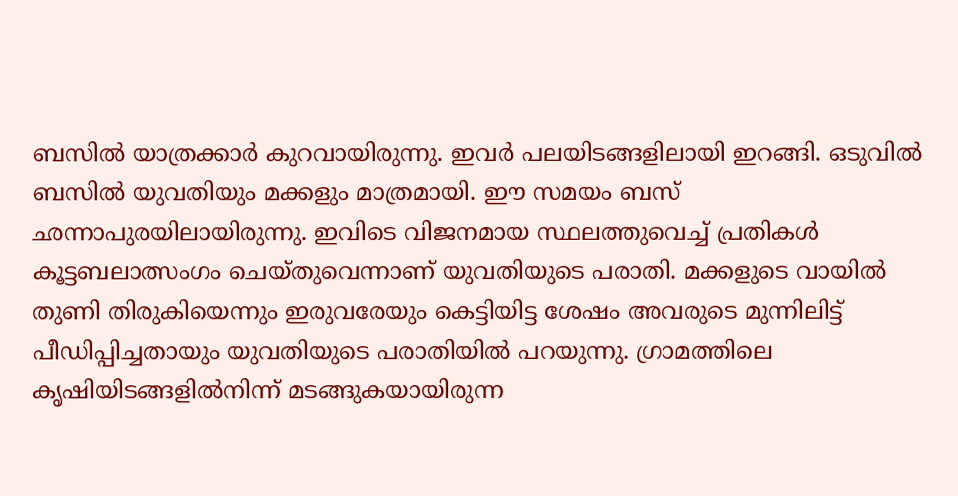ബസില്‍ യാത്രക്കാര്‍ കുറവായിരുന്നു. ഇവര്‍ പലയിടങ്ങളിലായി ഇറങ്ങി. ഒടുവില്‍ ബസില്‍ യുവതിയും മക്കളും മാത്രമായി. ഈ സമയം ബസ് ഛന്നാപുരയിലായിരുന്നു. ഇവിടെ വിജനമായ സ്ഥലത്തുവെച്ച് പ്രതികള്‍ കൂട്ടബലാത്സംഗം ചെയ്തുവെന്നാണ് യുവതിയുടെ പരാതി. മക്കളുടെ വായില്‍ തുണി തിരുകിയെന്നും ഇരുവരേയും കെട്ടിയിട്ട ശേഷം അവരുടെ മുന്നിലിട്ട് പീഡിപ്പിച്ചതായും യുവതിയുടെ പരാതിയില്‍ പറയുന്നു. ഗ്രാമത്തിലെ കൃഷിയിടങ്ങളില്‍നിന്ന് മടങ്ങുകയായിരുന്ന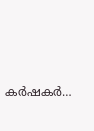കര്‍ഷകര്‍…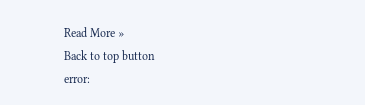Read More »
Back to top button
error: